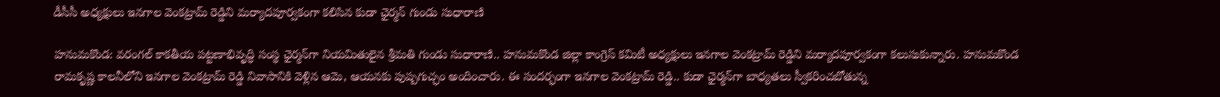డీసీసీ అధ్యక్షులు ఇనగాల వెంకట్రామ్ రెడ్డిని మర్యాదపూర్వకంగా కలిసిన కుడా ఛైర్మన్ గుండు సుధారాణి

హనుమకొండ: వరంగల్ కాకతీయ పట్టణాభివృద్ధి సంస్థ ఛైర్మన్‌గా నియమితులైన శ్రీమతి గుండు సుధారాణి.. హనుమకొండ జిల్లా కాంగ్రెస్ కమిటీ అధ్యక్షులు ఇనగాల వెంకట్రామ్ రెడ్డిని మర్యాదపూర్వకంగా కలుసుకున్నారు. హనుమకొండ రామకృష్ణ కాలనీలోని ఇనగాల వెంకట్రామ్ రెడ్డి నివాసానికి వెళ్లిన ఆమె, ఆయనకు పుష్పగుచ్ఛం అందించారు. ఈ సందర్భంగా ఇనగాల వెంకట్రామ్ రెడ్డి.. కుడా ఛైర్మన్‌గా బాధ్యతలు స్వీకరించబోతున్న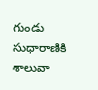గుండు సుధారాణికి శాలువా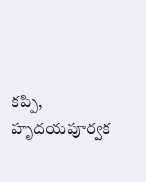కప్పి, హృదయపూర్వక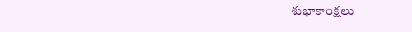శుభాకాంక్షలు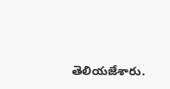తెలియజేశారు.